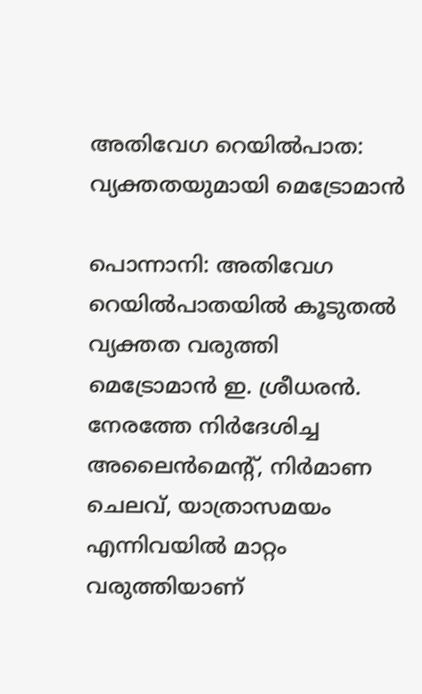അതിവേഗ റെയിൽപാത: വ്യക്തതയുമായി മെട്രോമാൻ

പൊന്നാനി: അതിവേഗ റെയിൽപാതയിൽ കൂടുതൽ വ്യക്തത വരുത്തി മെട്രോമാൻ ഇ. ശ്രീധരൻ. നേരത്തേ നിർദേശിച്ച അലൈൻമെന്റ്, നിർമാണ ചെലവ്, യാത്രാസമയം എന്നിവയിൽ മാറ്റം വരുത്തിയാണ്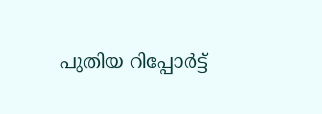പുതിയ റിപ്പോർട്ട്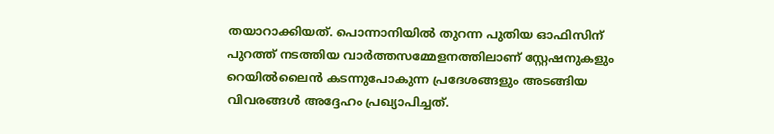തയാറാക്കിയത്. പൊന്നാനിയിൽ തുറന്ന പുതിയ ഓഫിസിന് പുറത്ത് നടത്തിയ വാർത്തസമ്മേളനത്തിലാണ് സ്റ്റേഷനുകളും റെയിൽലൈൻ കടന്നുപോകുന്ന പ്രദേശങ്ങളും അടങ്ങിയ വിവരങ്ങൾ അദ്ദേഹം പ്രഖ്യാപിച്ചത്.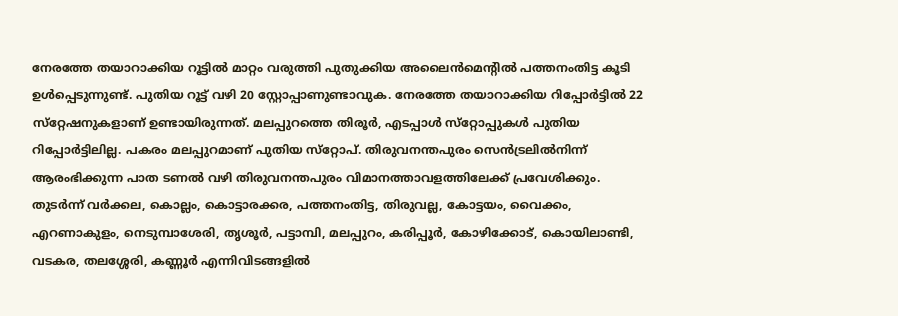നേരത്തേ തയാറാക്കിയ റൂട്ടിൽ മാറ്റം വരുത്തി പുതുക്കിയ അലൈൻമെന്റിൽ പത്തനംതിട്ട കൂടി ഉൾപ്പെടുന്നുണ്ട്. പുതിയ റൂട്ട് വഴി 20 സ്റ്റോപ്പാണുണ്ടാവുക. നേരത്തേ തയാറാക്കിയ റിപ്പോർട്ടിൽ 22 സ്‌റ്റേഷനുകളാണ് ഉണ്ടായിരുന്നത്. മലപ്പുറത്തെ തിരൂർ, എടപ്പാൾ സ്‌റ്റോപ്പുകൾ പുതിയ റിപ്പോർട്ടിലില്ല. പകരം മലപ്പുറമാണ് പുതിയ സ്‌റ്റോപ്. തിരുവനന്തപുരം സെൻട്രലിൽനിന്ന് ആരംഭിക്കുന്ന പാത ടണൽ വഴി തിരുവനന്തപുരം വിമാനത്താവളത്തിലേക്ക് പ്രവേശിക്കും. തുടർന്ന് വർക്കല, കൊല്ലം, കൊട്ടാരക്കര, പത്തനംതിട്ട, തിരുവല്ല, കോട്ടയം, വൈക്കം, എറണാകുളം, നെടുമ്പാശേരി, തൃശൂർ, പട്ടാമ്പി, മലപ്പുറം, കരിപ്പൂർ, കോഴിക്കോട്, കൊയിലാണ്ടി, വടകര, തലശ്ശേരി, കണ്ണൂർ എന്നിവിടങ്ങളിൽ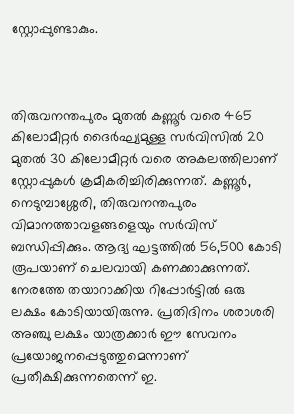സ്റ്റോപ്പുണ്ടാകും.



തിരുവനന്തപുരം മുതൽ കണ്ണൂർ വരെ 465 കിലോമീറ്റർ ദൈർഘ്യമുള്ള സർവിസിൽ 20 മുതൽ 30 കിലോമീറ്റർ വരെ അകലത്തിലാണ് സ്റ്റോപ്പുകൾ ക്രമീകരിച്ചിരിക്കുന്നത്. കണ്ണൂർ, നെടുമ്പാശ്ശേരി, തിരുവനന്തപുരം വിമാനത്താവളങ്ങളെയും സർവിസ് ബന്ധിപ്പിക്കും. ആദ്യ ഘട്ടത്തിൽ 56,500 കോടി രൂപയാണ് ചെലവായി കണക്കാക്കുന്നത്. നേരത്തേ തയാറാക്കിയ റിപ്പോർട്ടിൽ ഒരു ലക്ഷം കോടിയായിരുന്നു. പ്രതിദിനം ശരാശരി അഞ്ചു ലക്ഷം യാത്രക്കാർ ഈ സേവനം പ്രയോജനപ്പെടുത്തുമെന്നാണ് പ്രതീക്ഷിക്കുന്നതെന്ന് ഇ.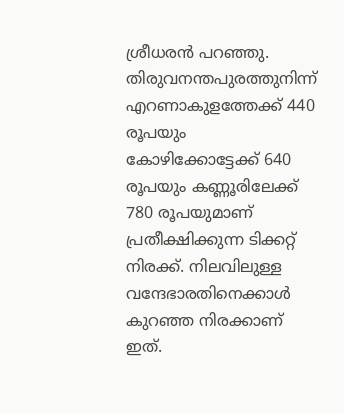ശ്രീധരൻ പറഞ്ഞു. തിരുവനന്തപുരത്തുനിന്ന് എറണാകുളത്തേക്ക് 440 രൂപയും കോഴിക്കോട്ടേക്ക് 640 രൂപയും കണ്ണൂരിലേക്ക് 780 രൂപയുമാണ് പ്രതീക്ഷിക്കുന്ന ടിക്കറ്റ് നിരക്ക്. നിലവിലുള്ള വന്ദേഭാരതിനെക്കാൾ കുറഞ്ഞ നിരക്കാണ് ഇത്.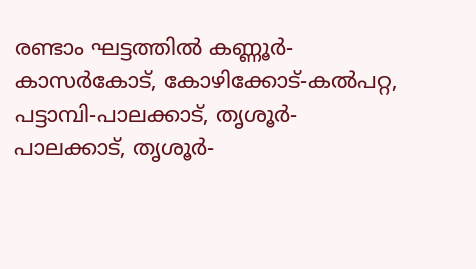രണ്ടാം ഘട്ടത്തിൽ കണ്ണൂർ-കാസർകോട്, കോഴിക്കോട്-കൽപറ്റ, പട്ടാമ്പി-പാലക്കാട്, തൃശൂർ-പാലക്കാട്, തൃശൂർ-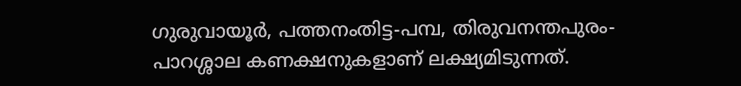ഗുരുവായൂർ, പത്തനംതിട്ട-പമ്പ, തിരുവനന്തപുരം-പാറശ്ശാല കണക്ഷനുകളാണ് ലക്ഷ്യമിടുന്നത്.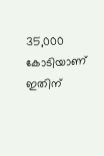35,000 കോടിയാണ് ഇതിന്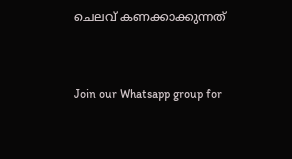ചെലവ് കണക്കാക്കുന്നത്


Join our Whatsapp group for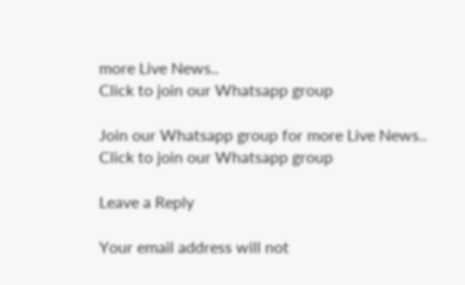more Live News..
Click to join our Whatsapp group

Join our Whatsapp group for more Live News..
Click to join our Whatsapp group

Leave a Reply

Your email address will not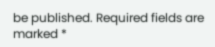be published. Required fields are marked *